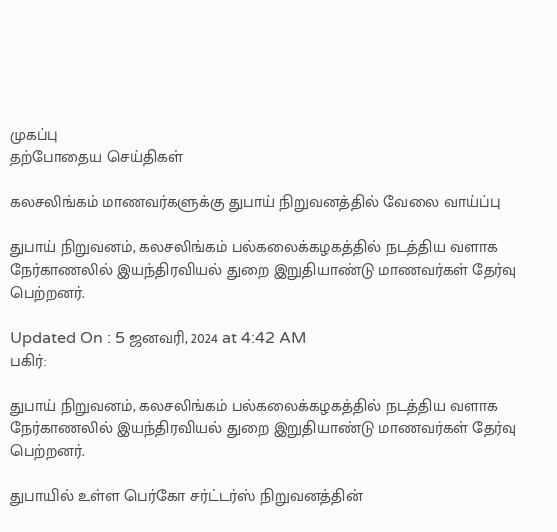முகப்பு
தற்போதைய செய்திகள்

கலசலிங்கம் மாணவர்களுக்கு துபாய் நிறுவனத்தில் வேலை வாய்ப்பு

துபாய் நிறுவனம், கலசலிங்கம் பல்கலைக்கழகத்தில் நடத்திய வளாக நேர்காணலில் இயந்திரவியல் துறை இறுதியாண்டு மாணவர்கள் தேர்வு பெற்றனர்.

Updated On : 5 ஜனவரி, 2024 at 4:42 AM
பகிர்:

துபாய் நிறுவனம், கலசலிங்கம் பல்கலைக்கழகத்தில் நடத்திய வளாக நேர்காணலில் இயந்திரவியல் துறை இறுதியாண்டு மாணவர்கள் தேர்வு பெற்றனர்.

துபாயில் உள்ள பெர்கோ சர்ட்டர்ஸ் நிறுவனத்தின்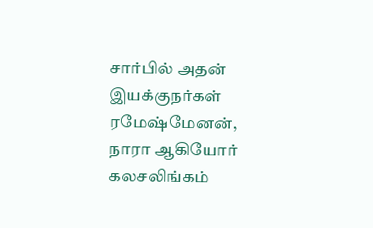சார்பில் அதன் இயக்குநர்கள் ரமேஷ்மேனன், நாரா ஆகியோர் கலசலிங்கம்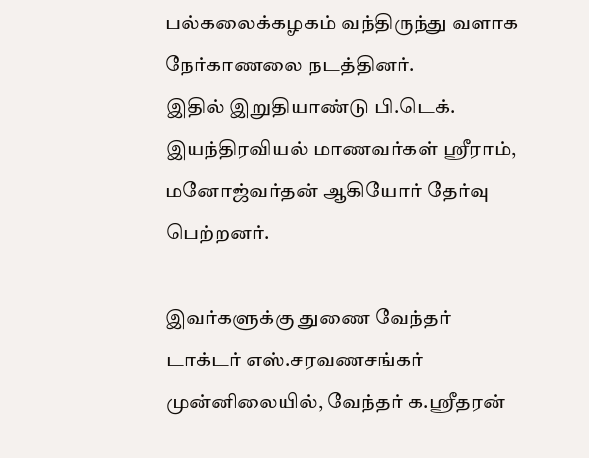பல்கலைக்கழகம் வந்திருந்து வளாக நேர்காணலை நடத்தினர்.
இதில் இறுதியாண்டு பி.டெக். இயந்திரவியல் மாணவர்கள் ஸ்ரீராம், மனோஜ்வர்தன் ஆகியோர் தேர்வு பெற்றனர்.

இவர்களுக்கு துணை வேந்தர் டாக்டர் எஸ்.சரவணசங்கர் முன்னிலையில், வேந்தர் க.ஸ்ரீதரன்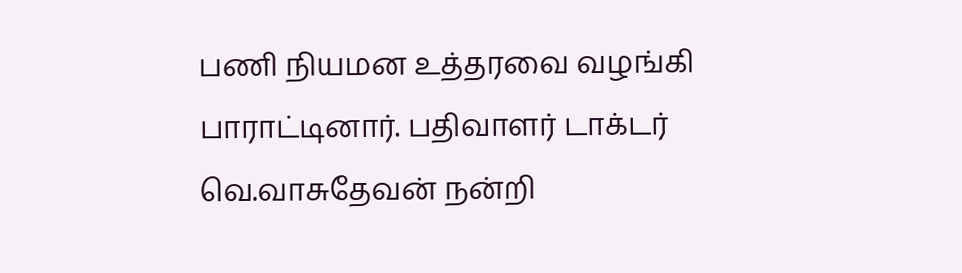பணி நியமன உத்தரவை வழங்கி பாராட்டினார். பதிவாளர் டாக்டர் வெ.வாசுதேவன் நன்றி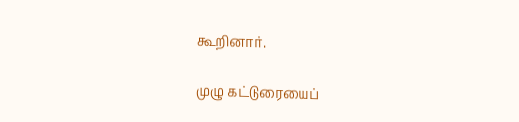கூறினார்.

முழு கட்டுரையைப்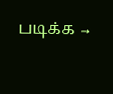படிக்க →